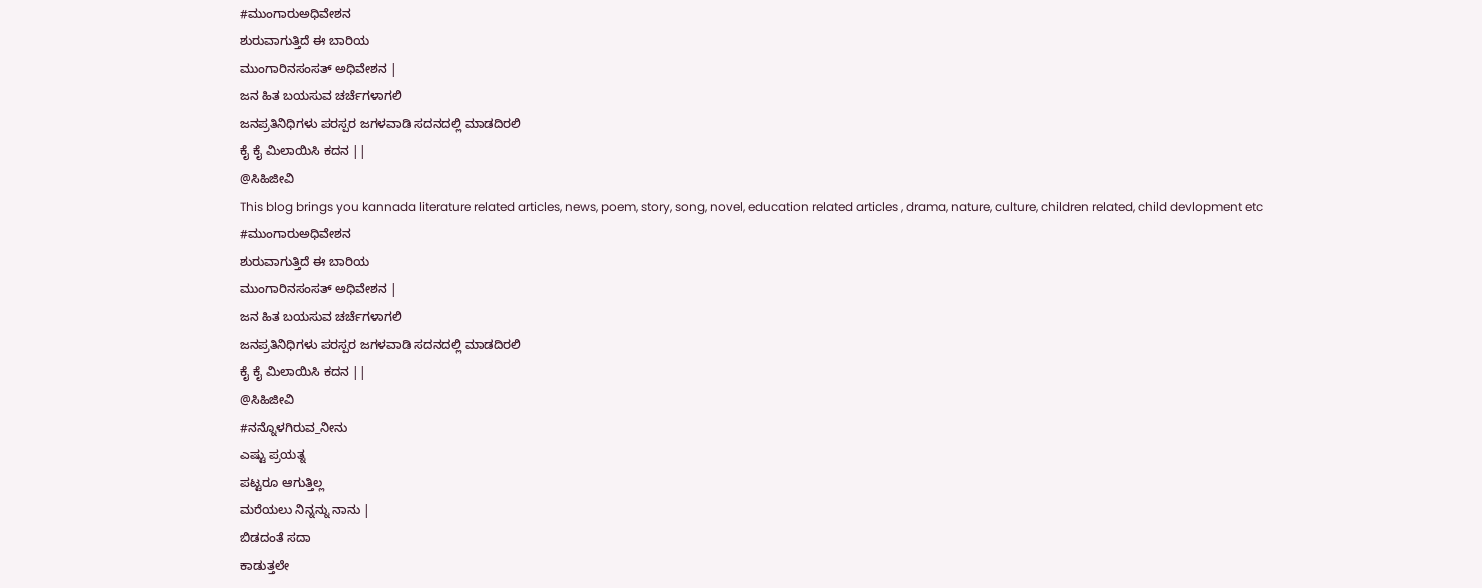#ಮುಂಗಾರುಅಧಿವೇಶನ
ಶುರುವಾಗುತ್ತಿದೆ ಈ ಬಾರಿಯ
ಮುಂಗಾರಿನಸಂಸತ್ ಅಧಿವೇಶನ |
ಜನ ಹಿತ ಬಯಸುವ ಚರ್ಚೆಗಳಾಗಲಿ
ಜನಪ್ರತಿನಿಧಿಗಳು ಪರಸ್ಪರ ಜಗಳವಾಡಿ ಸದನದಲ್ಲಿ ಮಾಡದಿರಲಿ
ಕೈ ಕೈ ಮಿಲಾಯಿಸಿ ಕದನ ||
@ಸಿಹಿಜೀವಿ
This blog brings you kannada literature related articles, news, poem, story, song, novel, education related articles , drama, nature, culture, children related, child devlopment etc
#ಮುಂಗಾರುಅಧಿವೇಶನ
ಶುರುವಾಗುತ್ತಿದೆ ಈ ಬಾರಿಯ
ಮುಂಗಾರಿನಸಂಸತ್ ಅಧಿವೇಶನ |
ಜನ ಹಿತ ಬಯಸುವ ಚರ್ಚೆಗಳಾಗಲಿ
ಜನಪ್ರತಿನಿಧಿಗಳು ಪರಸ್ಪರ ಜಗಳವಾಡಿ ಸದನದಲ್ಲಿ ಮಾಡದಿರಲಿ
ಕೈ ಕೈ ಮಿಲಾಯಿಸಿ ಕದನ ||
@ಸಿಹಿಜೀವಿ
#ನನ್ನೊಳಗಿರುವ_ನೀನು
ಎಷ್ಟು ಪ್ರಯತ್ನ
ಪಟ್ಟರೂ ಆಗುತ್ತಿಲ್ಲ
ಮರೆಯಲು ನಿನ್ನನ್ನು ನಾನು |
ಬಿಡದಂತೆ ಸದಾ
ಕಾಡುತ್ತಲೇ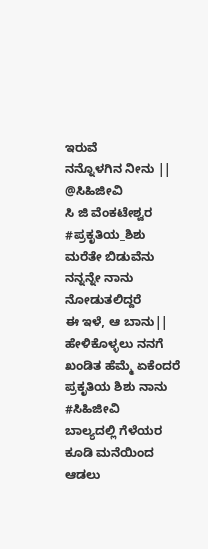ಇರುವೆ
ನನ್ನೊಳಗಿನ ನೀನು ||
@ಸಿಹಿಜೀವಿ
ಸಿ ಜಿ ವೆಂಕಟೇಶ್ವರ
#ಪ್ರಕೃತಿಯ_ಶಿಶು
ಮರೆತೇ ಬಿಡುವೆನು
ನನ್ನನ್ನೇ ನಾನು
ನೋಡುತಲಿದ್ದರೆ
ಈ ಇಳೆ, ಆ ಬಾನು||
ಹೇಳಿಕೊಳ್ಳಲು ನನಗೆ
ಖಂಡಿತ ಹೆಮ್ಮೆ ಏಕೆಂದರೆ
ಪ್ರಕೃತಿಯ ಶಿಶು ನಾನು
#ಸಿಹಿಜೀವಿ
ಬಾಲ್ಯದಲ್ಲಿ ಗೆಳೆಯರ
ಕೂಡಿ ಮನೆಯಿಂದ
ಆಡಲು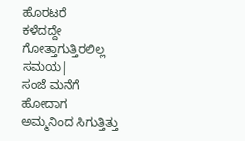ಹೊರಟರೆ
ಕಳೆದದ್ದೇ ಗೋತ್ತಾಗುತ್ತಿರಲಿಲ್ಲ
ಸಮಯ|
ಸಂಜೆ ಮನೆಗೆ ಹೋದಾಗ
ಅಮ್ಮನಿಂದ ಸಿಗುತ್ತಿತ್ತು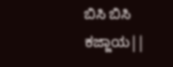ಬಿಸಿ ಬಿಸಿ ಕಜ್ಜಾಯ||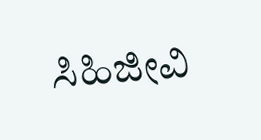ಸಿಹಿಜೀವಿ